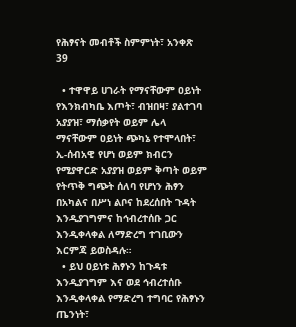የሕፃናት መብቶች ስምምነት፣ አንቀጽ 39

  • ተዋዋይ ሀገራት የማናቸውም ዐይነት የእንክብካቤ እጦት፣ ብዝበዛ፣ ያልተገባ አያያዝ፣ ማሰቃየት ወይም ሌላ ማናቸውም ዐይነት ጭካኔ የተሞላበት፣ ኢ-ሰብአዊ የሆነ ወይም ክብርን የሚያዋርድ አያያዝ ወይም ቅጣት ወይም የትጥቅ ግጭት ሰለባ የሆነን ሕፃን በአካልና በሥነ ልቦና ከደረሰበት ጉዳት እንዲያገግምና ከኅብረተሰቡ ጋር እንዲቀላቀል ለማድረግ ተገቢውን እርምጃ ይወስዳሉ።
  • ይህ ዐይነቱ ሕፃኑን ከጉዳቱ እንዲያገግም እና ወደ ኅብረተሰቡ እንዲቀላቀል የማድረግ ተግባር የሕፃኑን ጤንነት፣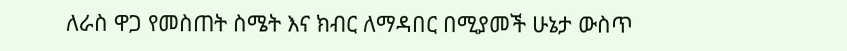ለራስ ዋጋ የመስጠት ስሜት እና ክብር ለማዳበር በሚያመች ሁኔታ ውስጥ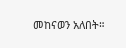መከናወን አለበት።